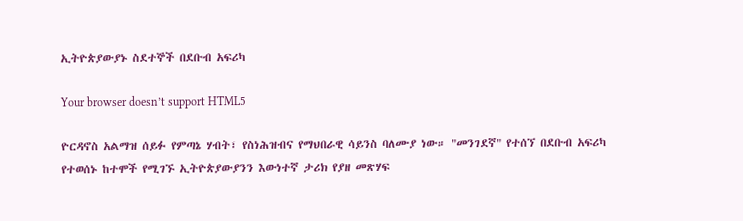ኢትዮጵያውያኑ ስደተኞች በደቡብ አፍሪካ

Your browser doesn’t support HTML5

ዮርዳኖስ አልማዝ ሰይፉ የምጣኔ ሃብት፣ የስነሕዝብና የማህበራዊ ሳይንስ ባለሙያ ነው። "መንገደኛ" የተሰኘ በደቡብ አፍሪካ የተወሰኑ ከተሞች የሚገኙ ኢትዮጵያውያንን እውነተኛ ታሪክ የያዘ መጽሃፍ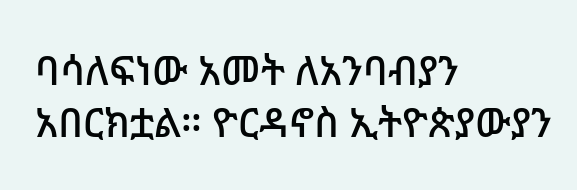ባሳለፍነው አመት ለአንባብያን አበርክቷል። ዮርዳኖስ ኢትዮጵያውያን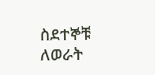ስደተኞቹ ለወራት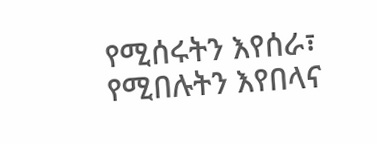የሚሰሩትን እየሰራ፣ የሚበሉትን እየበላና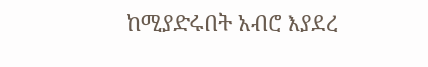ከሚያድሩበት አብሮ እያደረ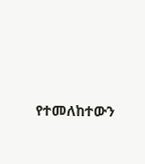የተመለከተውን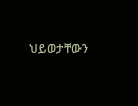ህይወታቸውን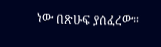ነው በጽሁፍ ያሰፈረው።